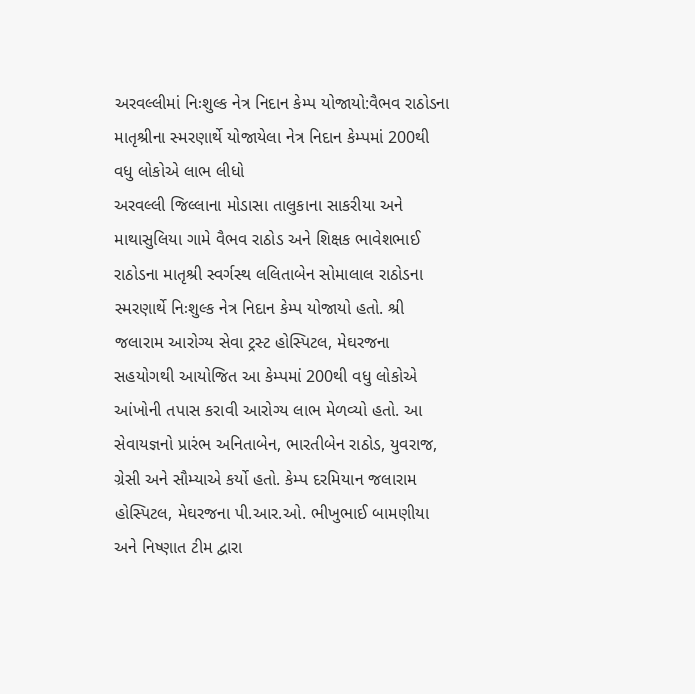અરવલ્લીમાં નિઃશુલ્ક નેત્ર નિદાન કેમ્પ યોજાયો:વૈભવ રાઠોડના માતૃશ્રીના સ્મરણાર્થે યોજાયેલા નેત્ર નિદાન કેમ્પમાં 200થી વધુ લોકોએ લાભ લીધો
અરવલ્લી જિલ્લાના મોડાસા તાલુકાના સાકરીયા અને માથાસુલિયા ગામે વૈભવ રાઠોડ અને શિક્ષક ભાવેશભાઈ રાઠોડના માતૃશ્રી સ્વર્ગસ્થ લલિતાબેન સોમાલાલ રાઠોડના સ્મરણાર્થે નિઃશુલ્ક નેત્ર નિદાન કેમ્પ યોજાયો હતો. શ્રી જલારામ આરોગ્ય સેવા ટ્રસ્ટ હોસ્પિટલ, મેઘરજના સહયોગથી આયોજિત આ કેમ્પમાં 200થી વધુ લોકોએ આંખોની તપાસ કરાવી આરોગ્ય લાભ મેળવ્યો હતો. આ સેવાયજ્ઞનો પ્રારંભ અનિતાબેન, ભારતીબેન રાઠોડ, યુવરાજ, ગ્રેસી અને સૌમ્યાએ કર્યો હતો. કેમ્પ દરમિયાન જલારામ હોસ્પિટલ, મેઘરજના પી.આર.ઓ. ભીખુભાઈ બામણીયા અને નિષ્ણાત ટીમ દ્વારા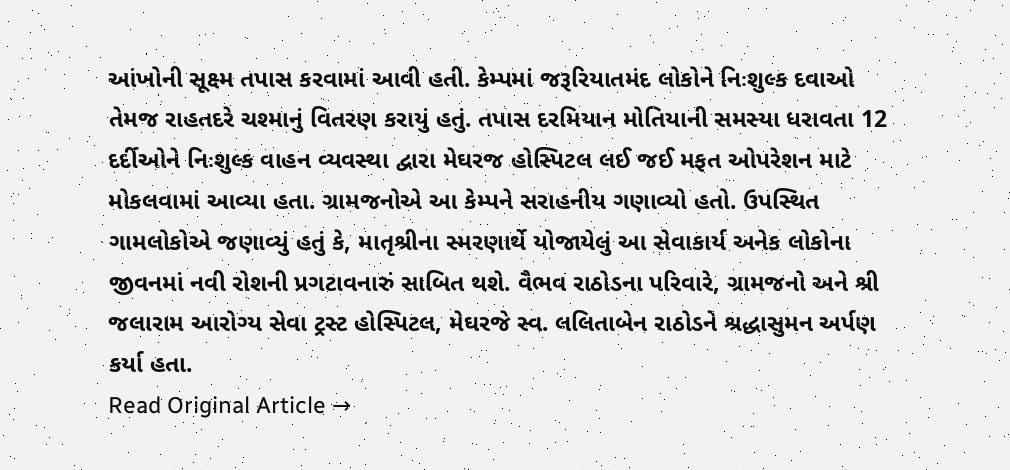આંખોની સૂક્ષ્મ તપાસ કરવામાં આવી હતી. કેમ્પમાં જરૂરિયાતમંદ લોકોને નિઃશુલ્ક દવાઓ તેમજ રાહતદરે ચશ્માનું વિતરણ કરાયું હતું. તપાસ દરમિયાન મોતિયાની સમસ્યા ધરાવતા 12 દર્દીઓને નિઃશુલ્ક વાહન વ્યવસ્થા દ્વારા મેઘરજ હોસ્પિટલ લઈ જઈ મફત ઓપરેશન માટે મોકલવામાં આવ્યા હતા. ગ્રામજનોએ આ કેમ્પને સરાહનીય ગણાવ્યો હતો. ઉપસ્થિત ગામલોકોએ જણાવ્યું હતું કે, માતૃશ્રીના સ્મરણાર્થે યોજાયેલું આ સેવાકાર્ય અનેક લોકોના જીવનમાં નવી રોશની પ્રગટાવનારું સાબિત થશે. વૈભવ રાઠોડના પરિવારે, ગ્રામજનો અને શ્રી જલારામ આરોગ્ય સેવા ટ્રસ્ટ હોસ્પિટલ, મેઘરજે સ્વ. લલિતાબેન રાઠોડને શ્રદ્ધાસુમન અર્પણ કર્યા હતા.
Read Original Article →